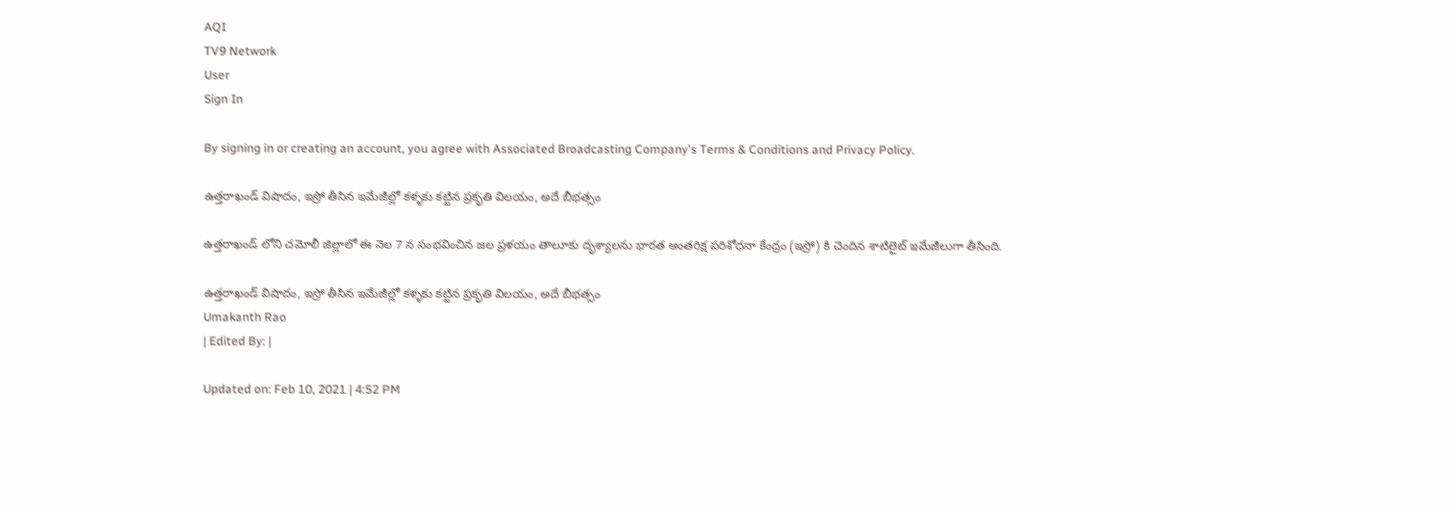AQI
TV9 Network
User
Sign In

By signing in or creating an account, you agree with Associated Broadcasting Company's Terms & Conditions and Privacy Policy.

ఉత్తరాఖండ్ విషాదం, ఇస్రో తీసిన ఇమేజీల్లో కళ్ళకు కట్టిన ప్రకృతి విలయం, అదే బీభత్సం

ఉత్తరాఖండ్ లోని చమోలీ జిల్లాలో ఈ నెల 7 న సంభవించిన జల ప్రళయం తాలూకు దృశ్యాలను భారత అంతరిక్ష పరిశోధనా కేంద్రం (ఇస్రో) కి చెందిన శాటిలైట్ ఇమేజీలుగా తీసింది.

ఉత్తరాఖండ్ విషాదం, ఇస్రో తీసిన ఇమేజీల్లో కళ్ళకు కట్టిన ప్రకృతి విలయం, అదే బీభత్సం
Umakanth Rao
| Edited By: |

Updated on: Feb 10, 2021 | 4:52 PM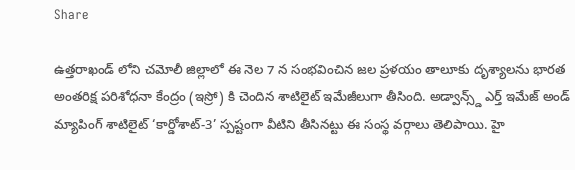Share

ఉత్తరాఖండ్ లోని చమోలీ జిల్లాలో ఈ నెల 7 న సంభవించిన జల ప్రళయం తాలూకు దృశ్యాలను భారత అంతరిక్ష పరిశోధనా కేంద్రం (ఇస్రో) కి చెందిన శాటిలైట్ ఇమేజీలుగా తీసింది. అడ్వాన్స్డ్ ఎర్త్ ఇమేజ్ అండ్ మ్యాపింగ్ శాటిలైట్ ‘కార్డోశాట్-3’ స్పష్టంగా వీటిని తీసినట్టు ఈ సంస్థ వర్గాలు తెలిపాయి. హై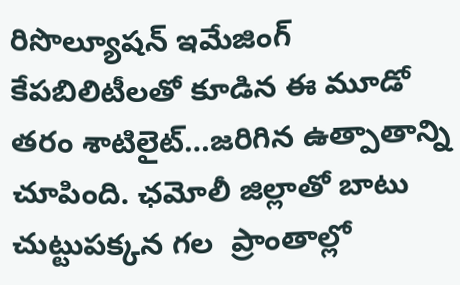రిసొల్యూషన్ ఇమేజింగ్ కేపబిలిటీలతో కూడిన ఈ మూడో తరం శాటిలైట్…జరిగిన ఉత్పాతాన్ని చూపింది. ఛమోలీ జిల్లాతో బాటు చుట్టుపక్కన గల  ప్రాంతాల్లో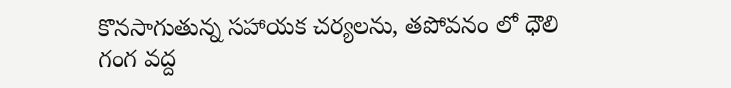కొనసాగుతున్న సహాయక చర్యలను, తపోవనం లో ధౌలి గంగ వద్ద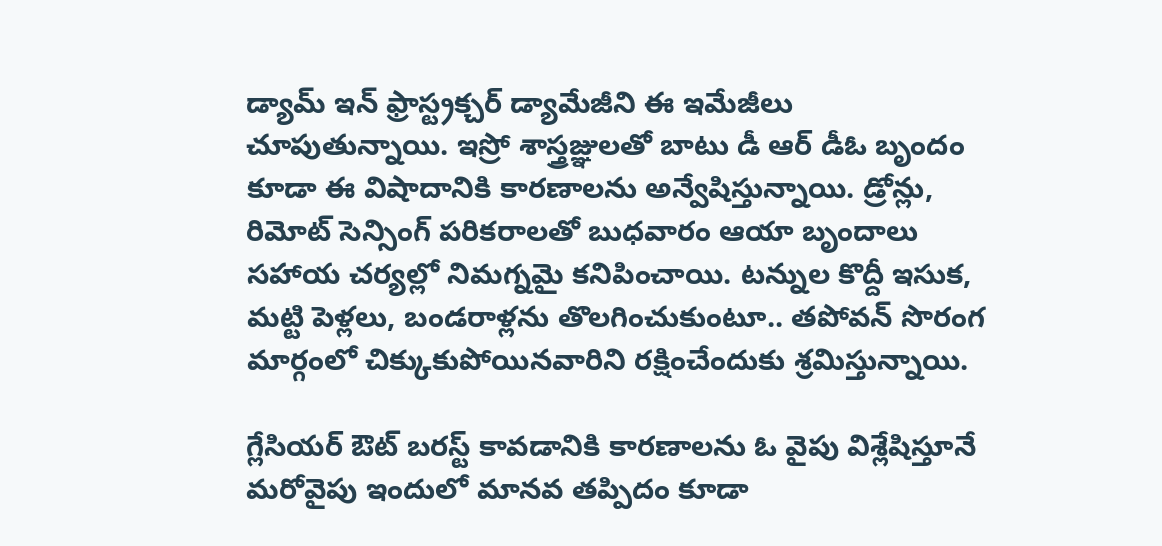డ్యామ్ ఇన్ ఫ్రాస్ట్రక్చర్ డ్యామేజీని ఈ ఇమేజీలు చూపుతున్నాయి. ఇస్రో శాస్త్రజ్ఞులతో బాటు డీ ఆర్ డీఓ బృందం కూడా ఈ విషాదానికి కారణాలను అన్వేషిస్తున్నాయి. డ్రోన్లు, రిమోట్ సెన్సింగ్ పరికరాలతో బుధవారం ఆయా బృందాలు సహాయ చర్యల్లో నిమగ్నమై కనిపించాయి. టన్నుల కొద్దీ ఇసుక, మట్టి పెళ్లలు, బండరాళ్లను తొలగించుకుంటూ.. తపోవన్ సొరంగ మార్గంలో చిక్కుకుపోయినవారిని రక్షించేందుకు శ్రమిస్తున్నాయి.

గ్లేసియర్ ఔట్ బరస్ట్ కావడానికి కారణాలను ఓ వైపు విశ్లేషిస్తూనే మరోవైపు ఇందులో మానవ తప్పిదం కూడా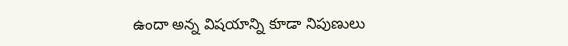ఉందా అన్న విషయాన్ని కూడా నిపుణులు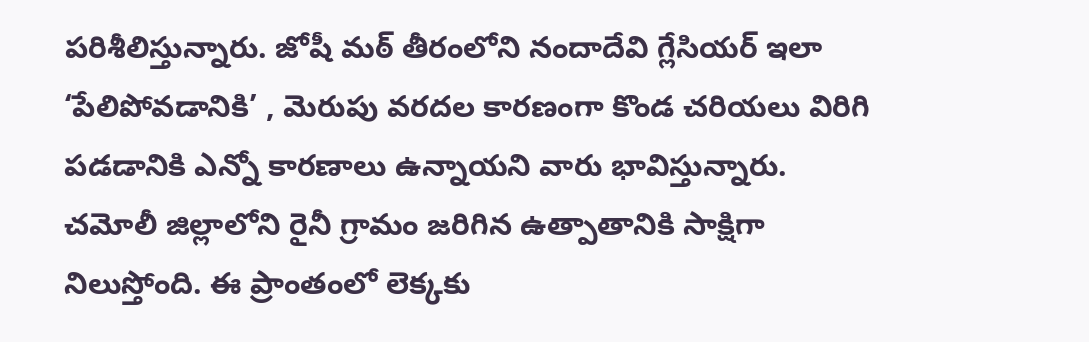పరిశీలిస్తున్నారు. జోషీ మఠ్ తీరంలోని నందాదేవి గ్లేసియర్ ఇలా ‘పేలిపోవడానికి’ , మెరుపు వరదల కారణంగా కొండ చరియలు విరిగి పడడానికి ఎన్నో కారణాలు ఉన్నాయని వారు భావిస్తున్నారు. చమోలీ జిల్లాలోని రైనీ గ్రామం జరిగిన ఉత్పాతానికి సాక్షిగా నిలుస్తోంది. ఈ ప్రాంతంలో లెక్కకు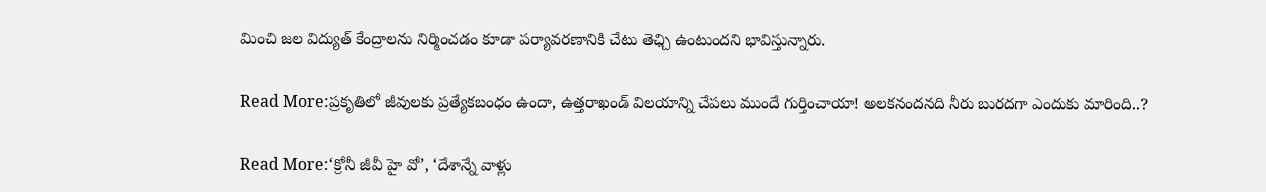మించి జల విద్యుత్ కేంద్రాలను నిర్మించడం కూడా పర్యావరణానికి చేటు తెఛ్చి ఉంటుందని భావిస్తున్నారు.

Read More:ప్రకృతిలో జీవులకు ప్రత్యేకబంధం ఉందా, ఉత్తరాఖండ్ విలయాన్ని చేపలు ముందే గుర్తించాయా! అలకనందనది నీరు బురదగా ఎందుకు మారింది..?

Read More:‘క్రోనీ జీవీ హై వో’, ‘దేశాన్నే వాళ్లు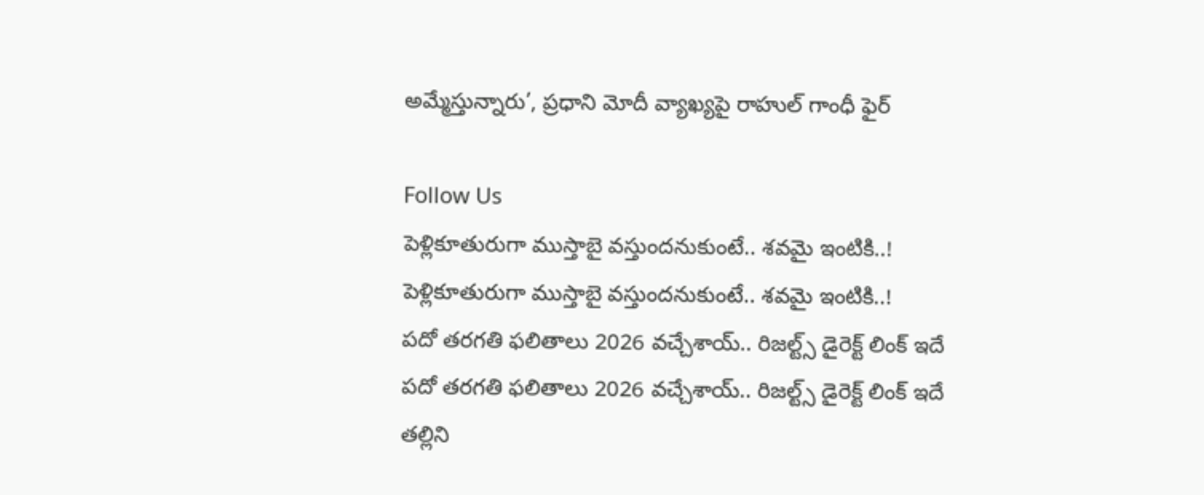అమ్మేస్తున్నారు’, ప్రధాని మోదీ వ్యాఖ్యపై రాహుల్ గాంధీ ఫైర్

Follow Us
పెళ్లికూతురుగా ముస్తాబై వస్తుందనుకుంటే.. శవమై ఇంటికి..!
పెళ్లికూతురుగా ముస్తాబై వస్తుందనుకుంటే.. శవమై ఇంటికి..!
పదో తరగతి ఫలితాలు 2026 వచ్చేశాయ్.. రిజల్ట్స్ డైరెక్ట్ లింక్‌ ఇదే
పదో తరగతి ఫలితాలు 2026 వచ్చేశాయ్.. రిజల్ట్స్ డైరెక్ట్ లింక్‌ ఇదే
తల్లిని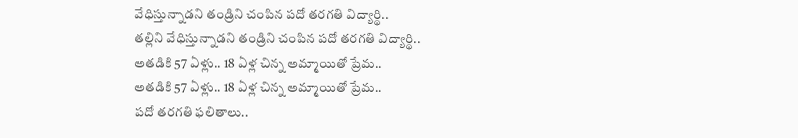వేధిస్తున్నాడని తండ్రిని చంపిన పదో తరగతి విద్యార్థి..
తల్లిని వేధిస్తున్నాడని తండ్రిని చంపిన పదో తరగతి విద్యార్థి..
అతడికి 57 ఏళ్లు.. 18 ఏళ్ల చిన్న అమ్మాయితో ప్రేమ..
అతడికి 57 ఏళ్లు.. 18 ఏళ్ల చిన్న అమ్మాయితో ప్రేమ..
పదో తరగతి ఫలితాలు..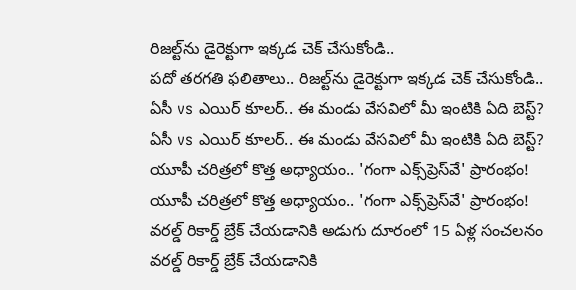రిజల్ట్‌ను డైరెక్టుగా ఇక్కడ చెక్ చేసుకోండి..
పదో తరగతి ఫలితాలు.. రిజల్ట్‌ను డైరెక్టుగా ఇక్కడ చెక్ చేసుకోండి..
ఏసీ vs ఎయిర్ కూలర్.. ఈ మండు వేసవిలో మీ ఇంటికి ఏది బెస్ట్?
ఏసీ vs ఎయిర్ కూలర్.. ఈ మండు వేసవిలో మీ ఇంటికి ఏది బెస్ట్?
యూపీ చరిత్రలో కొత్త అధ్యాయం.. 'గంగా ఎక్స్‌ప్రెస్‌వే' ప్రారంభం!
యూపీ చరిత్రలో కొత్త అధ్యాయం.. 'గంగా ఎక్స్‌ప్రెస్‌వే' ప్రారంభం!
వరల్డ్ రికార్డ్ బ్రేక్ చేయడానికి అడుగు దూరంలో 15 ఏళ్ల సంచలనం
వరల్డ్ రికార్డ్ బ్రేక్ చేయడానికి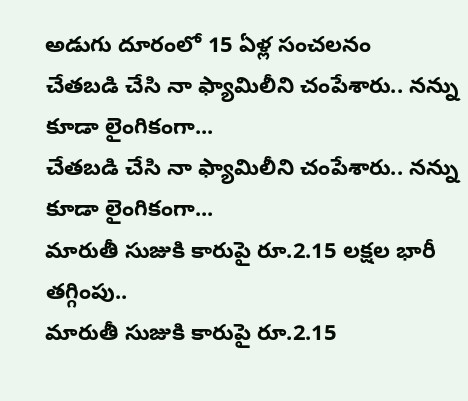అడుగు దూరంలో 15 ఏళ్ల సంచలనం
చేతబడి చేసి నా ఫ్యామిలీని చంపేశారు.. నన్ను కూడా లైంగికంగా...
చేతబడి చేసి నా ఫ్యామిలీని చంపేశారు.. నన్ను కూడా లైంగికంగా...
మారుతీ సుజుకి కారుపై రూ.2.15 లక్షల భారీ తగ్గింపు..
మారుతీ సుజుకి కారుపై రూ.2.15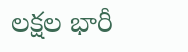లక్షల భారీ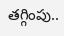తగ్గింపు..